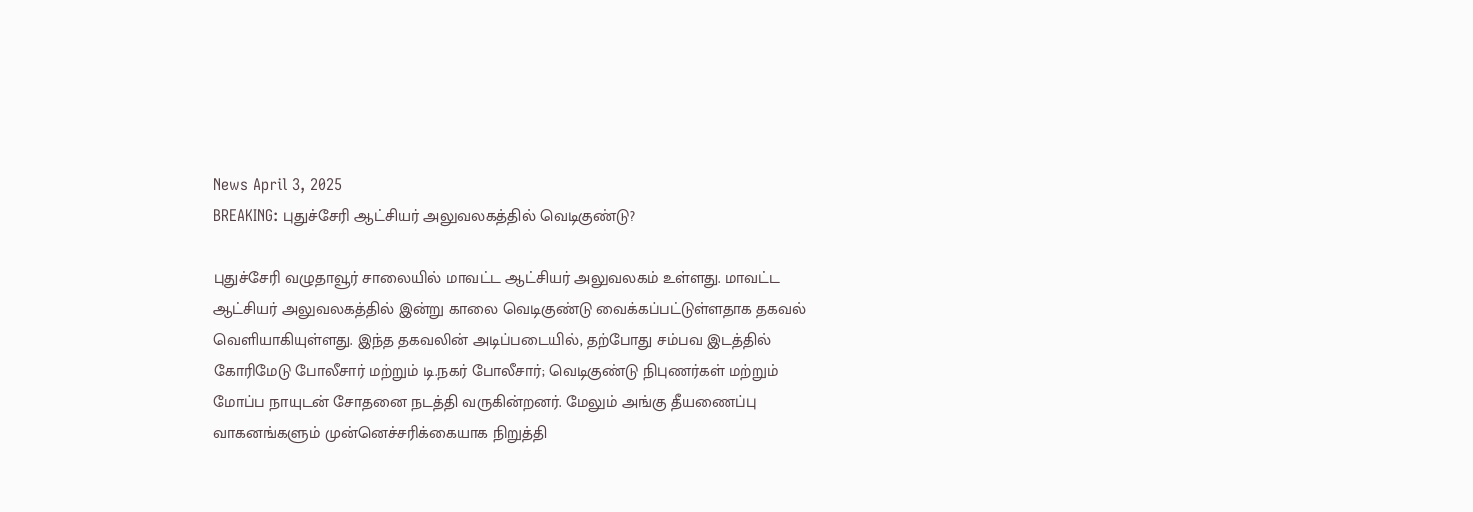News April 3, 2025
BREAKING: புதுச்சேரி ஆட்சியர் அலுவலகத்தில் வெடிகுண்டு?

புதுச்சேரி வழுதாவூர் சாலையில் மாவட்ட ஆட்சியர் அலுவலகம் உள்ளது. மாவட்ட ஆட்சியர் அலுவலகத்தில் இன்று காலை வெடிகுண்டு வைக்கப்பட்டுள்ளதாக தகவல் வெளியாகியுள்ளது. இந்த தகவலின் அடிப்படையில், தற்போது சம்பவ இடத்தில் கோரிமேடு போலீசார் மற்றும் டி.நகர் போலீசார்; வெடிகுண்டு நிபுணர்கள் மற்றும் மோப்ப நாயுடன் சோதனை நடத்தி வருகின்றனர். மேலும் அங்கு தீயணைப்பு வாகனங்களும் முன்னெச்சரிக்கையாக நிறுத்தி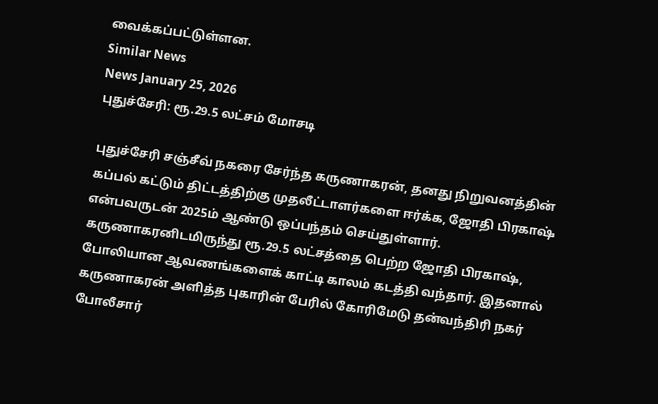வைக்கப்பட்டுள்ளன.
Similar News
News January 25, 2026
புதுச்சேரி: ரூ.29.5 லட்சம் மோசடி

புதுச்சேரி சஞ்சீவ் நகரை சேர்ந்த கருணாகரன், தனது நிறுவனத்தின் கப்பல் கட்டும் திட்டத்திற்கு முதலீட்டாளர்களை ஈர்க்க, ஜோதி பிரகாஷ் என்பவருடன் 2025ம் ஆண்டு ஒப்பந்தம் செய்துள்ளார். கருணாகரனிடமிருந்து ரூ.29.5 லட்சத்தை பெற்ற ஜோதி பிரகாஷ், போலியான ஆவணங்களைக் காட்டி காலம் கடத்தி வந்தார். இதனால் கருணாகரன் அளித்த புகாரின் பேரில் கோரிமேடு தன்வந்திரி நகர் போலீசார்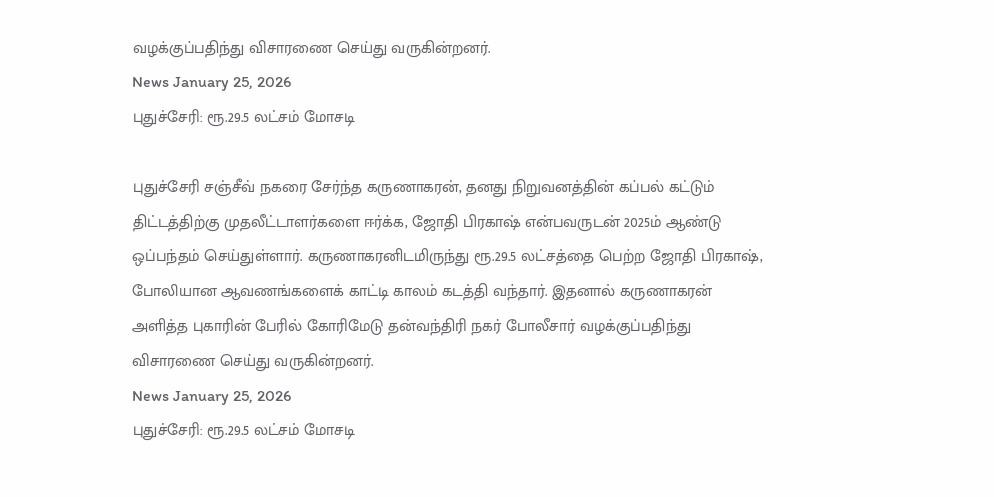வழக்குப்பதிந்து விசாரணை செய்து வருகின்றனர்.
News January 25, 2026
புதுச்சேரி: ரூ.29.5 லட்சம் மோசடி

புதுச்சேரி சஞ்சீவ் நகரை சேர்ந்த கருணாகரன், தனது நிறுவனத்தின் கப்பல் கட்டும் திட்டத்திற்கு முதலீட்டாளர்களை ஈர்க்க, ஜோதி பிரகாஷ் என்பவருடன் 2025ம் ஆண்டு ஒப்பந்தம் செய்துள்ளார். கருணாகரனிடமிருந்து ரூ.29.5 லட்சத்தை பெற்ற ஜோதி பிரகாஷ், போலியான ஆவணங்களைக் காட்டி காலம் கடத்தி வந்தார். இதனால் கருணாகரன் அளித்த புகாரின் பேரில் கோரிமேடு தன்வந்திரி நகர் போலீசார் வழக்குப்பதிந்து விசாரணை செய்து வருகின்றனர்.
News January 25, 2026
புதுச்சேரி: ரூ.29.5 லட்சம் மோசடி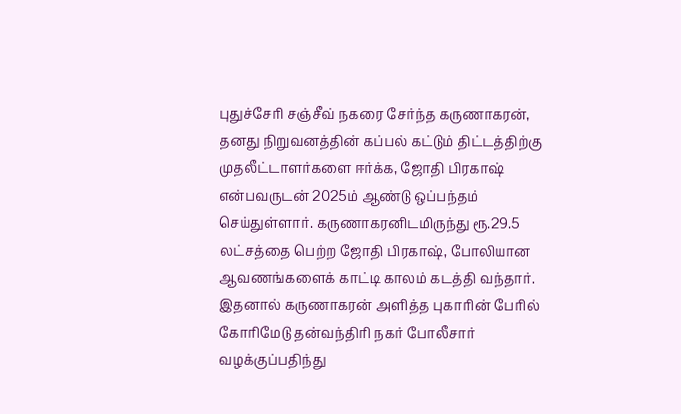புதுச்சேரி சஞ்சீவ் நகரை சேர்ந்த கருணாகரன், தனது நிறுவனத்தின் கப்பல் கட்டும் திட்டத்திற்கு முதலீட்டாளர்களை ஈர்க்க, ஜோதி பிரகாஷ் என்பவருடன் 2025ம் ஆண்டு ஒப்பந்தம் செய்துள்ளார். கருணாகரனிடமிருந்து ரூ.29.5 லட்சத்தை பெற்ற ஜோதி பிரகாஷ், போலியான ஆவணங்களைக் காட்டி காலம் கடத்தி வந்தார். இதனால் கருணாகரன் அளித்த புகாரின் பேரில் கோரிமேடு தன்வந்திரி நகர் போலீசார் வழக்குப்பதிந்து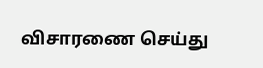விசாரணை செய்து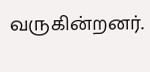வருகின்றனர்.